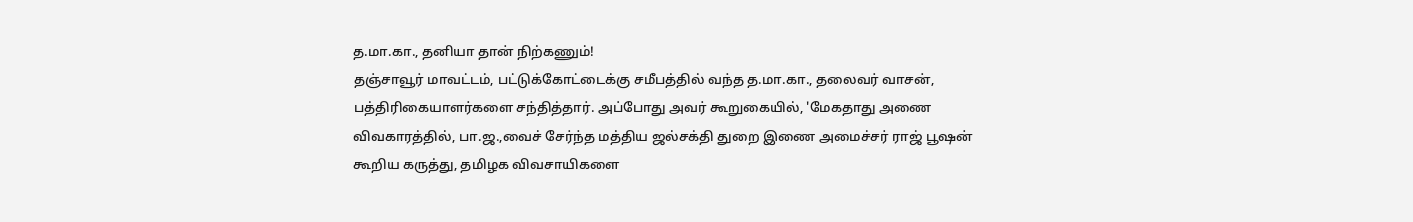த.மா.கா., தனியா தான் நிற்கணும்!
தஞ்சாவூர் மாவட்டம், பட்டுக்கோட்டைக்கு சமீபத்தில் வந்த த.மா.கா., தலைவர் வாசன், பத்திரிகையாளர்களை சந்தித்தார். அப்போது அவர் கூறுகையில், 'மேகதாது அணை விவகாரத்தில், பா.ஜ.,வைச் சேர்ந்த மத்திய ஜல்சக்தி துறை இணை அமைச்சர் ராஜ் பூஷன் கூறிய கருத்து, தமிழக விவசாயிகளை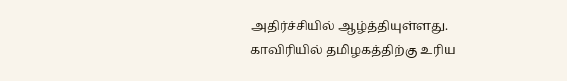அதிர்ச்சியில் ஆழ்த்தியுள்ளது. காவிரியில் தமிழகத்திற்கு உரிய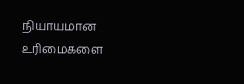நியாயமான உரிமைகளை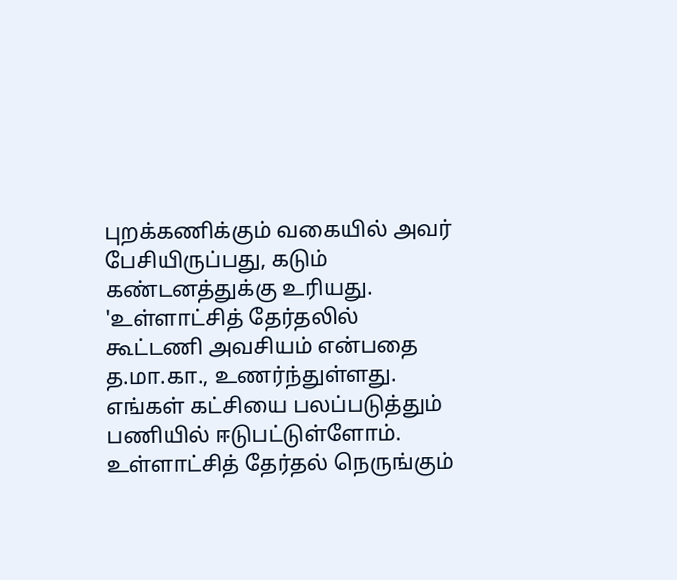புறக்கணிக்கும் வகையில் அவர் பேசியிருப்பது, கடும் கண்டனத்துக்கு உரியது. 'உள்ளாட்சித் தேர்தலில் கூட்டணி அவசியம் என்பதை த.மா.கா., உணர்ந்துள்ளது. எங்கள் கட்சியை பலப்படுத்தும் பணியில் ஈடுபட்டுள்ளோம். உள்ளாட்சித் தேர்தல் நெருங்கும்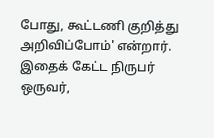போது, கூட்டணி குறித்து அறிவிப்போம்' என்றார். இதைக் கேட்ட நிருபர் ஒருவர்,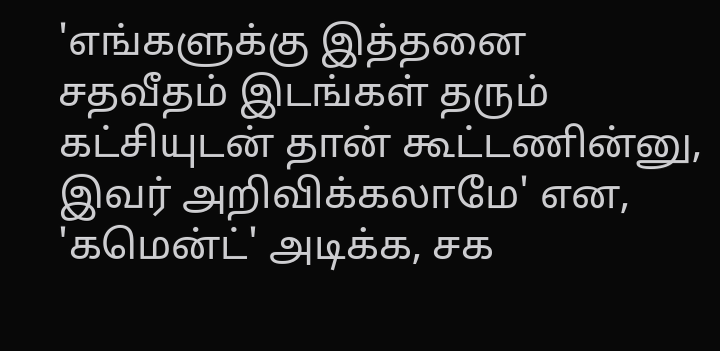'எங்களுக்கு இத்தனை சதவீதம் இடங்கள் தரும் கட்சியுடன் தான் கூட்டணின்னு, இவர் அறிவிக்கலாமே' என, 'கமென்ட்' அடிக்க, சக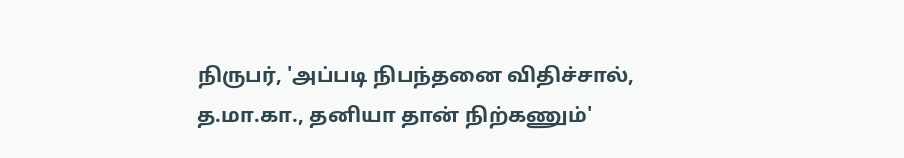நிருபர், 'அப்படி நிபந்தனை விதிச்சால், த.மா.கா., தனியா தான் நிற்கணும்'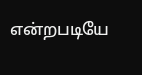என்றபடியே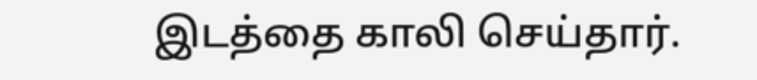இடத்தை காலி செய்தார்.